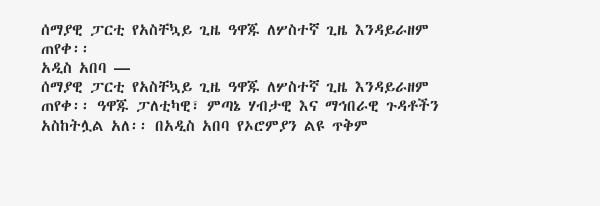ሰማያዊ ፓርቲ የአስቸኳይ ጊዜ ዓዋጁ ለሦስተኛ ጊዜ እንዳይራዘም ጠየቀ፡፡
አዲስ አበባ —
ሰማያዊ ፓርቲ የአስቸኳይ ጊዜ ዓዋጁ ለሦስተኛ ጊዜ እንዳይራዘም ጠየቀ፡፡ ዓዋጁ ፓለቲካዊ፣ ምጣኔ ሃብታዊ እና ማኅበራዊ ጉዳቶችን አስከትሏል አለ፡፡ በአዲስ አበባ የኦሮምያን ልዩ ጥቅም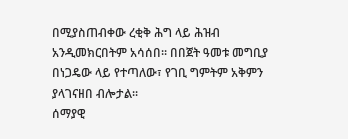በሚያስጠብቀው ረቂቅ ሕግ ላይ ሕዝብ አንዲመክርበትም አሳሰበ፡፡ በበጀት ዓመቱ መግቢያ በነጋዴው ላይ የተጣለው፣ የገቢ ግምትም አቅምን ያላገናዘበ ብሎታል፡፡
ሰማያዊ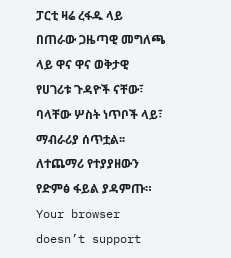ፓርቲ ዛሬ ረፋዱ ላይ በጠራው ጋዜጣዊ መግለጫ ላይ ዋና ዋና ወቅታዊ የሀገሪቱ ጉዳዮች ናቸው፣ ባላቸው ሦስት ነጥቦች ላይ፣ ማብራሪያ ሰጥቷል፡፡
ለተጨማሪ የተያያዘውን የድምፅ ፋይል ያዳምጡ።
Your browser doesn’t support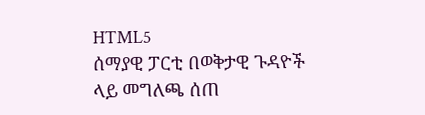HTML5
ሰማያዊ ፓርቲ በወቅታዊ ጉዳዮች ላይ መግለጫ ሰጠ